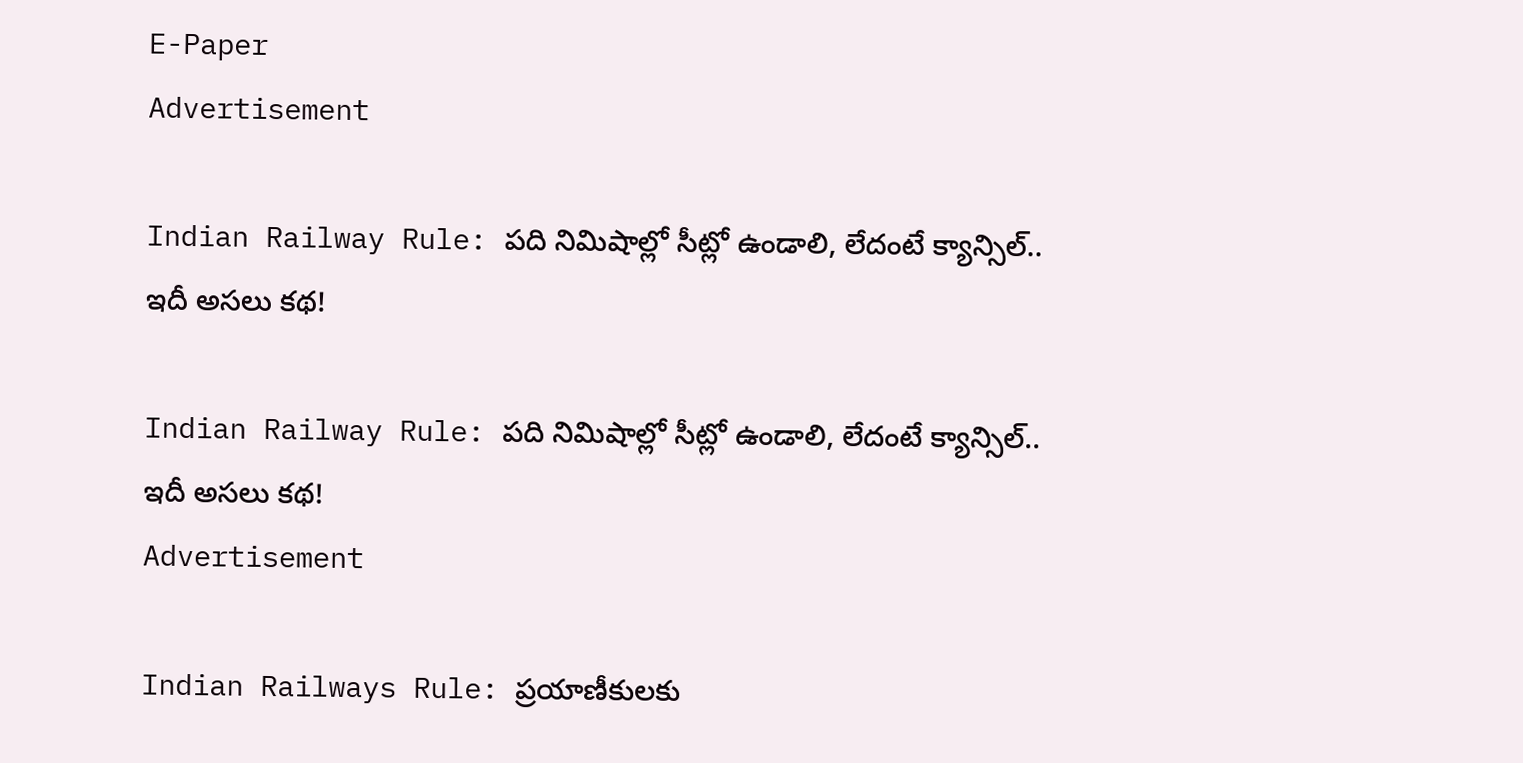E-Paper
Advertisement

Indian Railway Rule: పది నిమిషాల్లో సీట్లో ఉండాలి, లేదంటే క్యాన్సిల్.. ఇదీ అసలు కథ!

Indian Railway Rule: పది నిమిషాల్లో సీట్లో ఉండాలి, లేదంటే క్యాన్సిల్.. ఇదీ అసలు కథ!
Advertisement

Indian Railways Rule: ప్రయాణీకులకు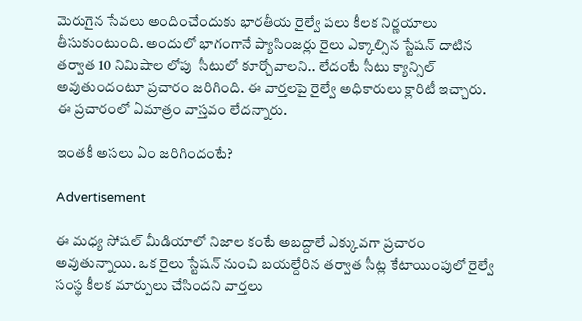మెరుగైన సేవలు అందించేందుకు భారతీయ రైల్వే పలు కీలక నిర్ణయాలు తీసుకుంటుంది. అందులో భాగంగానే ప్యాసింజర్లు రైలు ఎక్కాల్సిన స్టేషన్ దాటిన తర్వాత 10 నిమిషాల లోపు  సీటులో కూర్చోవాలని.. లేదంటే సీటు క్యాన్సిల్ అవుతుందంటూ ప్రచారం జరిగింది. ఈ వార్తలపై రైల్వే అధికారులు క్లారిటీ ఇచ్చారు. ఈ ప్రచారంలో ఏమాత్రం వాస్తవం లేదన్నారు.

ఇంతకీ అసలు ఏం జరిగిందంటే?

Advertisement

ఈ మధ్య సోషల్ మీడియాలో నిజాల కంటే అబద్దాలే ఎక్కువగా ప్రచారం అవుతున్నాయి. ఒక రైలు స్టేషన్ నుంచి బయల్దేరిన తర్వాత సీట్ల కేటాయింపులో రైల్వే సంస్థ కీలక మార్పులు చేసిందని వార్తలు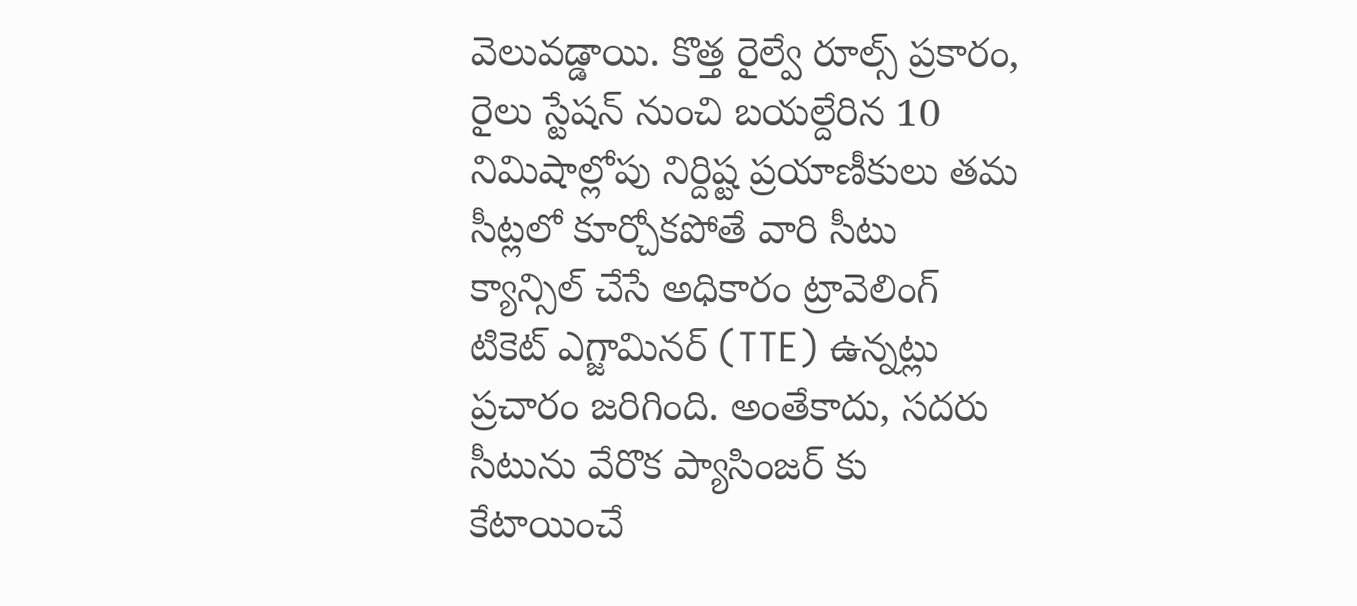వెలువడ్డాయి. కొత్త రైల్వే రూల్స్ ప్రకారం, రైలు స్టేషన్ నుంచి బయల్దేరిన 10 నిమిషాల్లోపు నిర్దిష్ట ప్రయాణీకులు తమ సీట్లలో కూర్చోకపోతే వారి సీటు క్యాన్సిల్ చేసే అధికారం ట్రావెలింగ్ టికెట్ ఎగ్జామినర్ (TTE) ఉన్నట్లు ప్రచారం జరిగింది. అంతేకాదు, సదరు సీటును వేరొక ప్యాసింజర్ కు కేటాయించే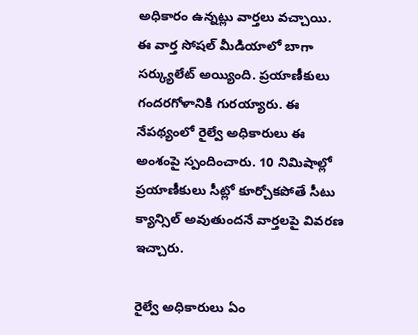అధికారం ఉన్నట్లు వార్తలు వచ్చాయి. ఈ వార్త సోషల్ మీడియాలో బాగా సర్క్యులేట్ అయ్యింది. ప్రయాణీకులు గందరగోళానికి గురయ్యారు. ఈ నేపథ్యంలో రైల్వే అధికారులు ఈ అంశంపై స్పందించారు. 10 నిమిషాల్లో ప్రయాణీకులు సీట్లో కూర్చోకపోతే సీటు క్యాన్సిల్ అవుతుందనే వార్తలపై వివరణ ఇచ్చారు.

రైల్వే అధికారులు ఏం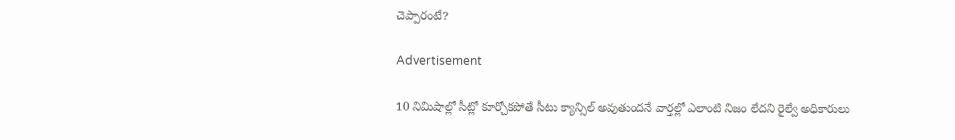చెప్పారంటే?

Advertisement

10 నిమిషాల్లో సీట్లో కూర్చోకపోతే సీటు క్యాన్సిల్ అవుతుందనే వార్తల్లో ఎలాంటి నిజం లేదని రైల్వే అధికారులు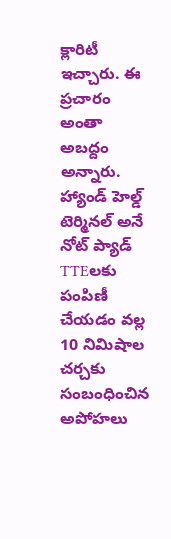క్లారిటీ ఇచ్చారు. ఈ ప్రచారం అంతా అబద్దం అన్నారు. హ్యాండ్ హెల్డ్ టెర్మినల్ అనే నోట్‌ ప్యాడ్ TTEలకు పంపిణీ చేయడం వల్ల 10 నిమిషాల చర్చకు సంబంధించిన అపోహలు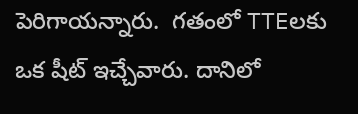పెరిగాయన్నారు.  గతంలో TTEలకు ఒక షీట్‌ ఇచ్చేవారు. దానిలో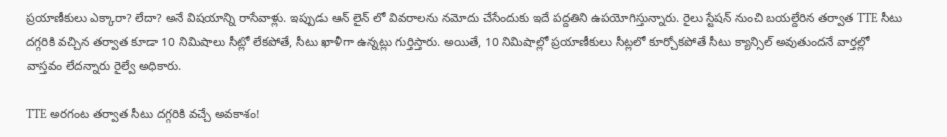ప్రయాణీకులు ఎక్కారా? లేదా? అనే విషయాన్ని రాసేవాళ్లు. ఇప్పుడు ఆన్‌ లైన్‌ లో వివరాలను నమోదు చేసేందుకు ఇదే పద్దతిని ఉపయోగిస్తున్నారు. రైలు స్టేషన్ నుంచి బయల్దేరిన తర్వాత TTE సీటు దగ్గరికి వచ్చిన తర్వాత కూడా 10 నిమిషాలు సీట్లో లేకపోతే, సీటు ఖాళీగా ఉన్నట్లు గుర్తిస్తారు. అయితే, 10 నిమిషాల్లో ప్రయాణీకులు సీట్లలో కూర్చోకపోతే సీటు క్యాన్సిల్ అవుతుందనే వార్తల్లో వాస్తవం లేదన్నారు రైల్వే అధికారు.

TTE అరగంట తర్వాత సీటు దగ్గరికి వచ్చే అవకాశం!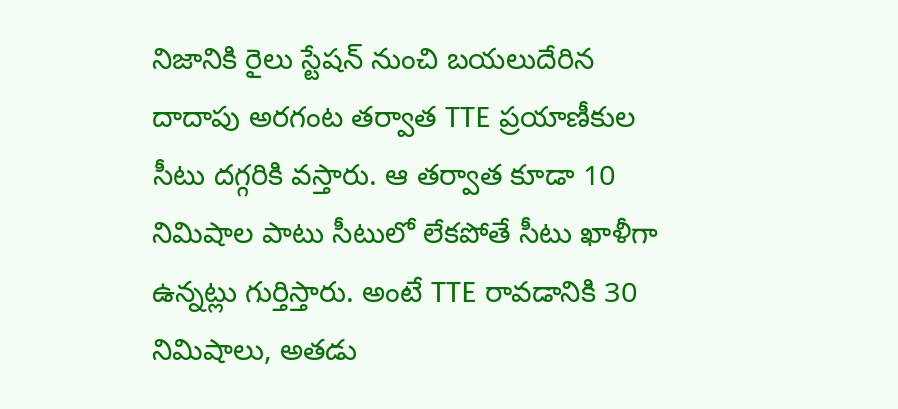నిజానికి రైలు స్టేషన్ నుంచి బయలుదేరిన దాదాపు అరగంట తర్వాత TTE ప్రయాణీకుల సీటు దగ్గరికి వస్తారు. ఆ తర్వాత కూడా 10 నిమిషాల పాటు సీటులో లేకపోతే సీటు ఖాళీగా ఉన్నట్లు గుర్తిస్తారు. అంటే TTE రావడానికి 30 నిమిషాలు, అతడు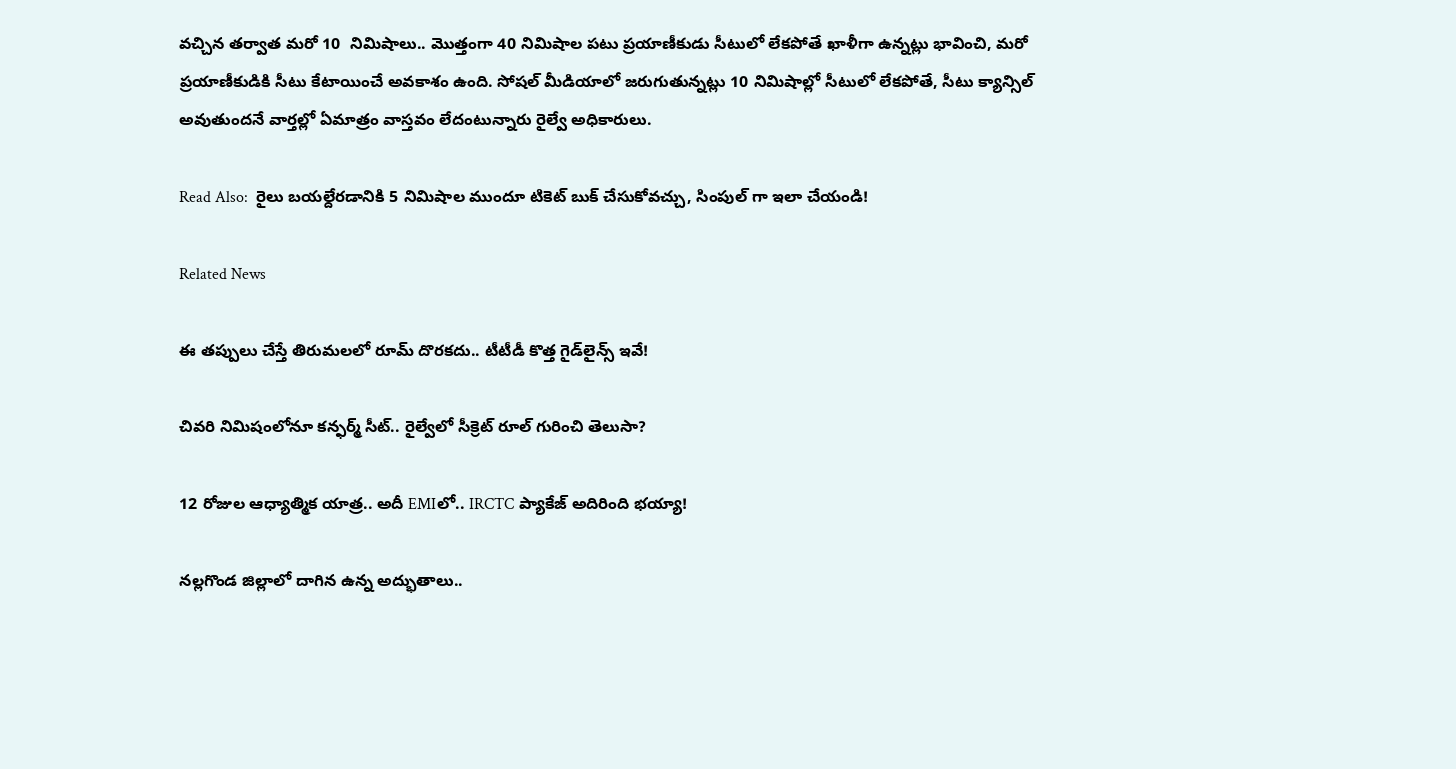వచ్చిన తర్వాత మరో 10  నిమిషాలు.. మొత్తంగా 40 నిమిషాల పటు ప్రయాణీకుడు సీటులో లేకపోతే ఖాళీగా ఉన్నట్లు భావించి, మరో ప్రయాణీకుడికి సీటు కేటాయించే అవకాశం ఉంది. సోషల్ మీడియాలో జరుగుతున్నట్లు 10 నిమిషాల్లో సీటులో లేకపోతే, సీటు క్యాన్సిల్ అవుతుందనే వార్తల్లో ఏమాత్రం వాస్తవం లేదంటున్నారు రైల్వే అధికారులు.

Read Also:  రైలు బయల్దేరడానికి 5 నిమిషాల ముందూ టికెట్ బుక్ చేసుకోవచ్చు, సింపుల్ గా ఇలా చేయండి!

Related News

ఈ తప్పులు చేస్తే తిరుమలలో రూమ్ దొరకదు.. టీటీడీ కొత్త గైడ్‌లైన్స్ ఇవే!

చివరి నిమిషంలోనూ కన్ఫర్మ్ సీట్.. రైల్వేలో సీక్రెట్ రూల్ గురించి తెలుసా?

12 రోజుల ఆధ్యాత్మిక యాత్ర.. అదీ EMIలో.. IRCTC ప్యాకేజ్ అదిరింది భయ్యా!

నల్లగొండ జిల్లాలో దాగిన ఉన్న అద్భుతాలు..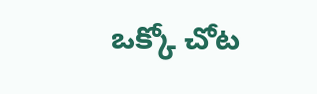ఒక్కో చోట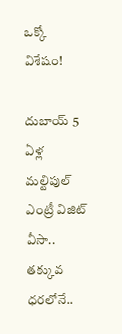ఒక్కో విశేషం!

దుబాయ్ 5 ఏళ్ల మల్టిపుల్ ఎంట్రీ విజిట్ వీసా.. తక్కువ ధరలోనే..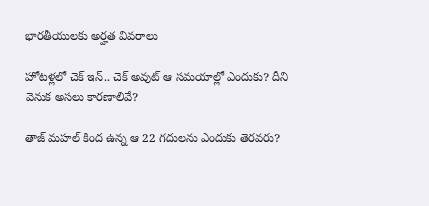భారతీయులకు అర్హత వివరాలు

హోటళ్లలో చెక్ ఇన్.. చెక్ అవుట్ ఆ సమయాల్లో ఎందుకు? దీని వెనుక అసలు కారణాలివే?

తాజ్ మహల్ కింద ఉన్న ఆ 22 గదులను ఎందుకు తెరవరు?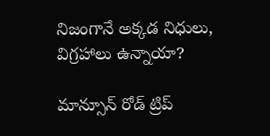నిజంగానే అక్కడ నిధులు, విగ్రహాలు ఉన్నాయా?

మాన్సూన్ రోడ్ ట్రిప్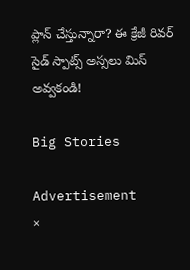ప్లాన్ చేస్తున్నారా? ఈ క్రేజీ రివర్‌ సైడ్ స్పాట్స్ అస్సలు మిస్ అవ్వకండి!

Big Stories

Advertisement
×